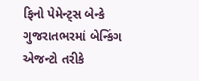ફિનો પેમેન્ટ્સ બેન્કે ગુજરાતભરમાં બેન્કિંગ એજન્ટો તરીકે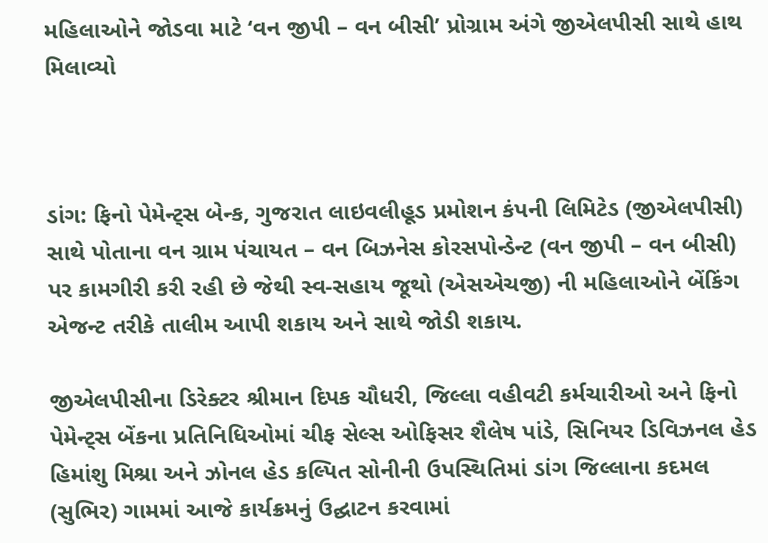મહિલાઓને જોડવા માટે ‘વન જીપી – વન બીસી’ પ્રોગ્રામ અંગે જીએલપીસી સાથે હાથ મિલાવ્યો



ડાંગ: ફિનો પેમેન્ટ્સ બેન્ક, ગુજરાત લાઇવલીહૂડ પ્રમોશન કંપની લિમિટેડ (જીએલપીસી) સાથે પોતાના વન ગ્રામ પંચાયત – વન બિઝનેસ કોરસપોન્ડેન્ટ (વન જીપી – વન બીસી) પર કામગીરી કરી રહી છે જેથી સ્વ-સહાય જૂથો (એસએચજી) ની મહિલાઓને બેંકિંગ એજન્ટ તરીકે તાલીમ આપી શકાય અને સાથે જોડી શકાય.

જીએલપીસીના ડિરેક્ટર શ્રીમાન દિપક ચૌધરી, જિલ્લા વહીવટી કર્મચારીઓ અને ફિનો પેમેન્ટ્સ બેંકના પ્રતિનિધિઓમાં ચીફ સેલ્સ ઓફિસર શૈલેષ પાંડે, સિનિયર ડિવિઝનલ હેડ હિમાંશુ મિશ્રા અને ઝોનલ હેડ કલ્પિત સોનીની ઉપસ્થિતિમાં ડાંગ જિલ્લાના કદમલ (સુભિર) ગામમાં આજે કાર્યક્રમનું ઉદ્ઘાટન કરવામાં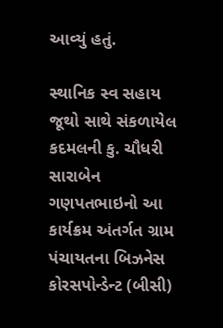આવ્યું હતું.

સ્થાનિક સ્વ સહાય જૂથો સાથે સંકળાયેલ કદમલની કુ. ચૌધરી સારાબેન ગણપતભાઇનો આ કાર્યક્રમ અંતર્ગત ગ્રામ પંચાયતના બિઝનેસ કોરસપોન્ડેન્ટ (બીસી)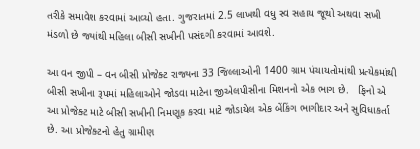તરીકે સમાવેશ કરવામાં આવ્યો હતા. ગુજરાતમાં 2.5 લાખથી વધુ સ્વ સહાય જૂથો અથવા સખી મંડળો છે જ્યાંથી મહિલા બીસી સખીની પસંદગી કરવામાં આવશે.

આ વન જીપી – વન બીસી પ્રોજેક્ટ રાજ્યના 33 જિલ્લાઓની 1400 ગ્રામ પંચાયતોમાંથી પ્રત્યેકમાંથી બીસી સખીના રૂપમાં મહિલાઓને જોડવા માટેના જીએલપીસીના મિશનનો એક ભાગ છે.   ફિનો એ આ પ્રોજેક્ટ માટે બીસી સખીની નિમણૂક કરવા માટે જોડાયેલ એક બેંકિંગ ભાગીદાર અને સુવિધાકર્તા છે. આ પ્રોજેક્ટનો હેતુ ગ્રામીણ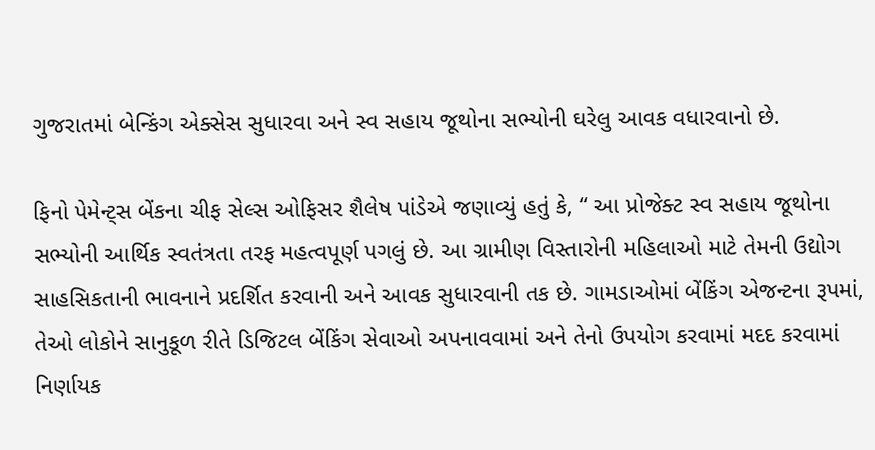ગુજરાતમાં બેન્કિંગ એક્સેસ સુધારવા અને સ્વ સહાય જૂથોના સભ્યોની ઘરેલુ આવક વધારવાનો છે.

ફિનો પેમેન્ટ્સ બેંકના ચીફ સેલ્સ ઓફિસર શૈલેષ પાંડેએ જણાવ્યું હતું કે, “ આ પ્રોજેક્ટ સ્વ સહાય જૂથોના સભ્યોની આર્થિક સ્વતંત્રતા તરફ મહત્વપૂર્ણ પગલું છે. આ ગ્રામીણ વિસ્તારોની મહિલાઓ માટે તેમની ઉદ્યોગ સાહસિકતાની ભાવનાને પ્રદર્શિત કરવાની અને આવક સુધારવાની તક છે. ગામડાઓમાં બેંકિંગ એજન્ટના રૂપમાં, તેઓ લોકોને સાનુકૂળ રીતે ડિજિટલ બેંકિંગ સેવાઓ અપનાવવામાં અને તેનો ઉપયોગ કરવામાં મદદ કરવામાં નિર્ણાયક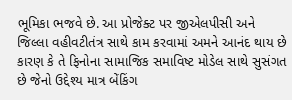ભૂમિકા ભજવે છે. આ પ્રોજેક્ટ પર જીએલપીસી અને જિલ્લા વહીવટીતંત્ર સાથે કામ કરવામાં અમને આનંદ થાય છે કારણ કે તે ફિનોના સામાજિક સમાવિષ્ટ મોડેલ સાથે સુસંગત છે જેનો ઉદ્દેશ્ય માત્ર બેંકિંગ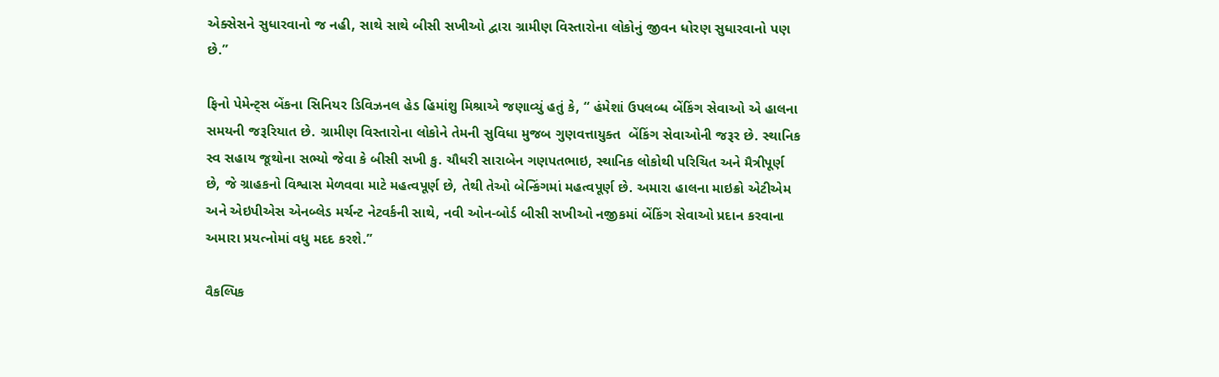એક્સેસને સુધારવાનો જ નહી, સાથે સાથે બીસી સખીઓ દ્વારા ગ્રામીણ વિસ્તારોના લોકોનું જીવન ધોરણ સુધારવાનો પણ છે.”

ફિનો પેમેન્ટ્સ બેંકના સિનિયર ડિવિઝનલ હેડ હિમાંશુ મિશ્રાએ જણાવ્યું હતું કે, “ હંમેશાં ઉપલબ્ધ બેંકિંગ સેવાઓ એ હાલના સમયની જરૂરિયાત છે. ગ્રામીણ વિસ્તારોના લોકોને તેમની સુવિધા મુજબ ગુણવત્તાયુક્ત  બેંકિંગ સેવાઓની જરૂર છે. સ્થાનિક સ્વ સહાય જૂથોના સભ્યો જેવા કે બીસી સખી કુ. ચૌધરી સારાબેન ગણપતભાઇ, સ્થાનિક લોકોથી પરિચિત અને મૈત્રીપૂર્ણ છે, જે ગ્રાહકનો વિશ્વાસ મેળવવા માટે મહત્વપૂર્ણ છે, તેથી તેઓ બેન્કિંગમાં મહત્વપૂર્ણ છે. અમારા હાલના માઇક્રો એટીએમ અને એઇપીએસ એનબ્લેડ મર્ચન્ટ નેટવર્કની સાથે, નવી ઓન-બોર્ડ બીસી સખીઓ નજીકમાં બેંકિંગ સેવાઓ પ્રદાન કરવાના અમારા પ્રયત્નોમાં વધુ મદદ કરશે.”

વૈકલ્પિક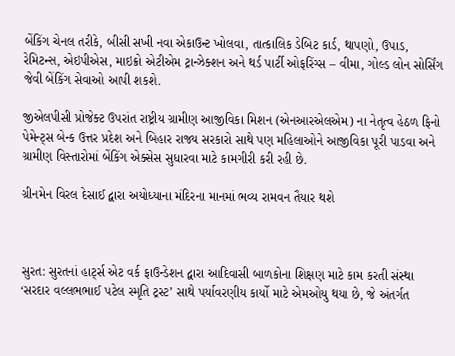બેંકિંગ ચેનલ તરીકે, બીસી સખી નવા એકાઉન્ટ ખોલવા, તાત્કાલિક ડેબિટ કાર્ડ, થાપણો, ઉપાડ, રેમિટન્સ, એઇપીએસ, માઇક્રો એટીએમ ટ્રાન્ઝેક્શન અને થર્ડ પાર્ટી ઓફરિંગ્સ – વીમા, ગોલ્ડ લોન સોર્સિંગ જેવી બેંકિંગ સેવાઓ આપી શકશે.

જીએલપીસી પ્રોજેક્ટ ઉપરાંત રાષ્ટ્રીય ગ્રામીણ આજીવિકા મિશન (એનઆરએલએમ) ના નેતૃત્વ હેઠળ ફિનો પેમેન્ટ્સ બેન્ક ઉત્તર પ્રદેશ અને બિહાર રાજ્ય સરકારો સાથે પણ મહિલાઓને આજીવિકા પૂરી પાડવા અને ગ્રામીણ વિસ્તારોમાં બેંકિંગ એક્સેસ સુધારવા માટે કામગીરી કરી રહી છે.

ગ્રીનમેન વિરલ દેસાઈ દ્વારા અયોધ્યાના મંદિરના માનમાં ભવ્ય રામવન તૈયાર થશે



સુરત: સુરતનાં હાર્ટ્સ એટ વર્ક ફાઉન્ડેશન દ્વારા આદિવાસી બાળકોના શિક્ષણ માટે કામ કરતી સંસ્થા ‘સરદાર વલ્લભભાઈ પટેલ સ્મૃતિ ટ્રસ્ટ’ સાથે પર્યાવરણીય કાર્યો માટે એમઓયુ થયા છે, જે અંતર્ગત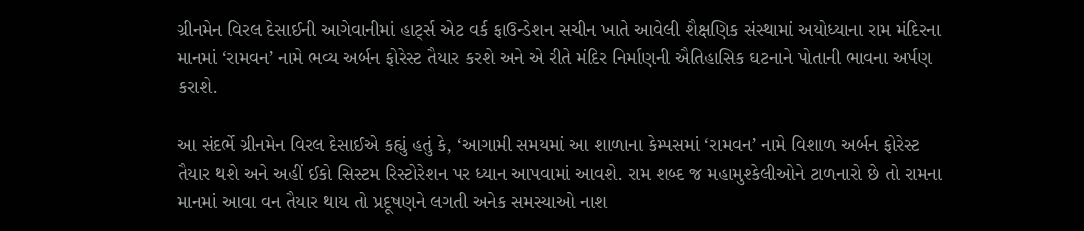ગ્રીનમેન વિરલ દેસાઈની આગેવાનીમાં હાર્ટ્સ એટ વર્ક ફાઉન્ડેશન સચીન ખાતે આવેલી શૈક્ષણિક સંસ્થામાં અયોધ્યાના રામ મંદિરના માનમાં ‘રામવન’ નામે ભવ્ય અર્બન ફોરેસ્ટ તૈયાર કરશે અને એ રીતે મંદિર નિર્માણની ઐતિહાસિક ઘટનાને પોતાની ભાવના અર્પણ કરાશે.

આ સંદર્ભે ગ્રીનમેન વિરલ દેસાઈએ કહ્યું હતું કે, ‘આગામી સમયમાં આ શાળાના કેમ્પસમાં ‘રામવન’ નામે વિશાળ અર્બન ફોરેસ્ટ તૈયાર થશે અને અહીં ઈકો સિસ્ટમ રિસ્ટોરેશન પર ધ્યાન આપવામાં આવશે. રામ શબ્દ જ મહામુશ્કેલીઓને ટાળનારો છે તો રામના માનમાં આવા વન તૈયાર થાય તો પ્રદૂષણને લગતી અનેક સમસ્યાઓ નાશ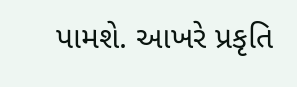પામશે. આખરે પ્રકૃતિ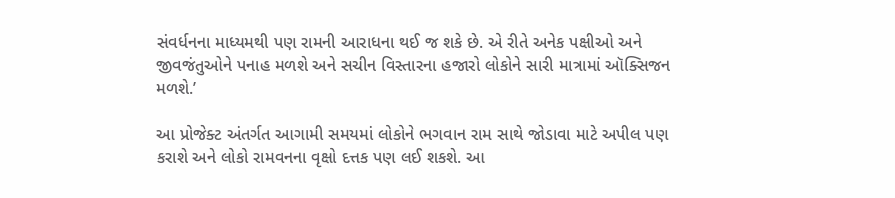સંવર્ધનના માધ્યમથી પણ રામની આરાધના થઈ જ શકે છે. એ રીતે અનેક પક્ષીઓ અને જીવજંતુઓને પનાહ મળશે અને સચીન વિસ્તારના હજારો લોકોને સારી માત્રામાં ઑક્સિજન મળશે.’

આ પ્રોજેક્ટ અંતર્ગત આગામી સમયમાં લોકોને ભગવાન રામ સાથે જોડાવા માટે અપીલ પણ કરાશે અને લોકો રામવનના વૃક્ષો દત્તક પણ લઈ શકશે. આ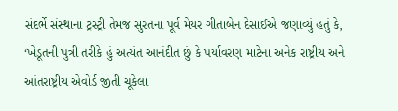સંદર્ભે સંસ્થાના ટ્રસ્ટ્રી તેમજ સુરતના પૂર્વ મેયર ગીતાબેન દેસાઈએ જણાવ્યું હતું કે, ‘ખેડૂતની પુત્રી તરીકે હું અત્યંત આનંદીત છું કે પર્યાવરણ માટેના અનેક રાષ્ટ્રીય અને આંતરાષ્ટ્રીય એવોર્ડ જીતી ચૂકેલા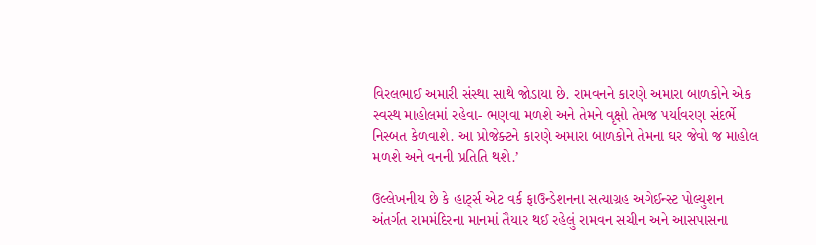વિરલભાઈ અમારી સંસ્થા સાથે જોડાયા છે. રામવનને કારણે અમારા બાળકોને એક સ્વસ્થ માહોલમાં રહેવા- ભણવા મળશે અને તેમને વૃક્ષો તેમજ પર્યાવરણ સંદર્ભે નિસ્બત કેળવાશે. આ પ્રોજેક્ટને કારણે અમારા બાળકોને તેમના ઘર જેવો જ માહોલ મળશે અને વનની પ્રતિતિ થશે.’

ઉલ્લેખનીય છે કે હાર્ટ્સ એટ વર્ક ફાઉન્ડેશનના સત્યાગ્રહ અગેઈન્સ્ટ પોલ્યુશન અંતર્ગત રામમંદિરના માનમાં તૈયાર થઈ રહેલું રામવન સચીન અને આસપાસના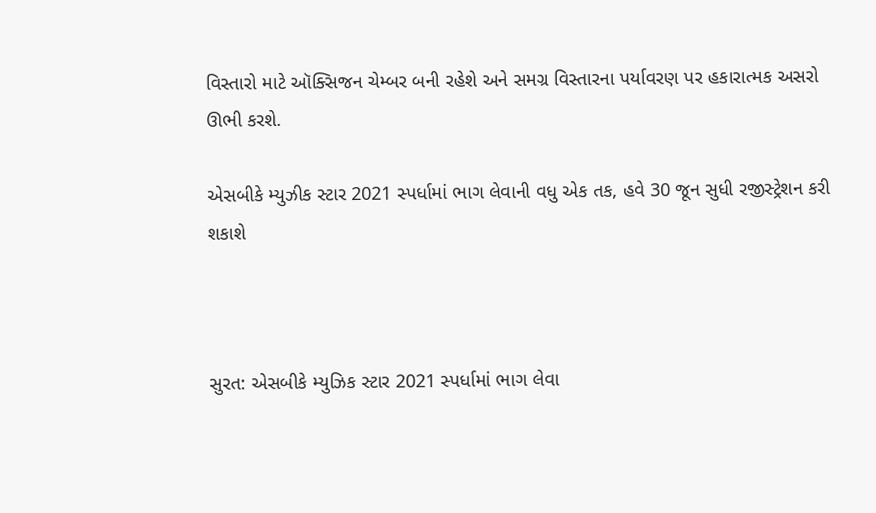વિસ્તારો માટે ઑક્સિજન ચેમ્બર બની રહેશે અને સમગ્ર વિસ્તારના પર્યાવરણ પર હકારાત્મક અસરો ઊભી કરશે.

એસબીકે મ્યુઝીક સ્ટાર 2021 સ્પર્ધામાં ભાગ લેવાની વધુ એક તક, હવે 30 જૂન સુધી રજીસ્ટ્રેશન કરી શકાશે



સુરત: એસબીકે મ્યુઝિક સ્ટાર 2021 સ્પર્ધામાં ભાગ લેવા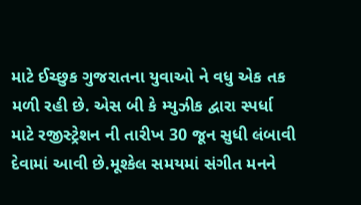માટે ઈચ્છુક ગુજરાતના યુવાઓ ને વધુ એક તક મળી રહી છે. એસ બી કે મ્યુઝીક દ્વારા સ્પર્ધા માટે રજીસ્ટ્રેશન ની તારીખ 30 જૂન સુધી લંબાવી દેવામાં આવી છે.મૂશ્કેલ સમયમાં સંગીત મનને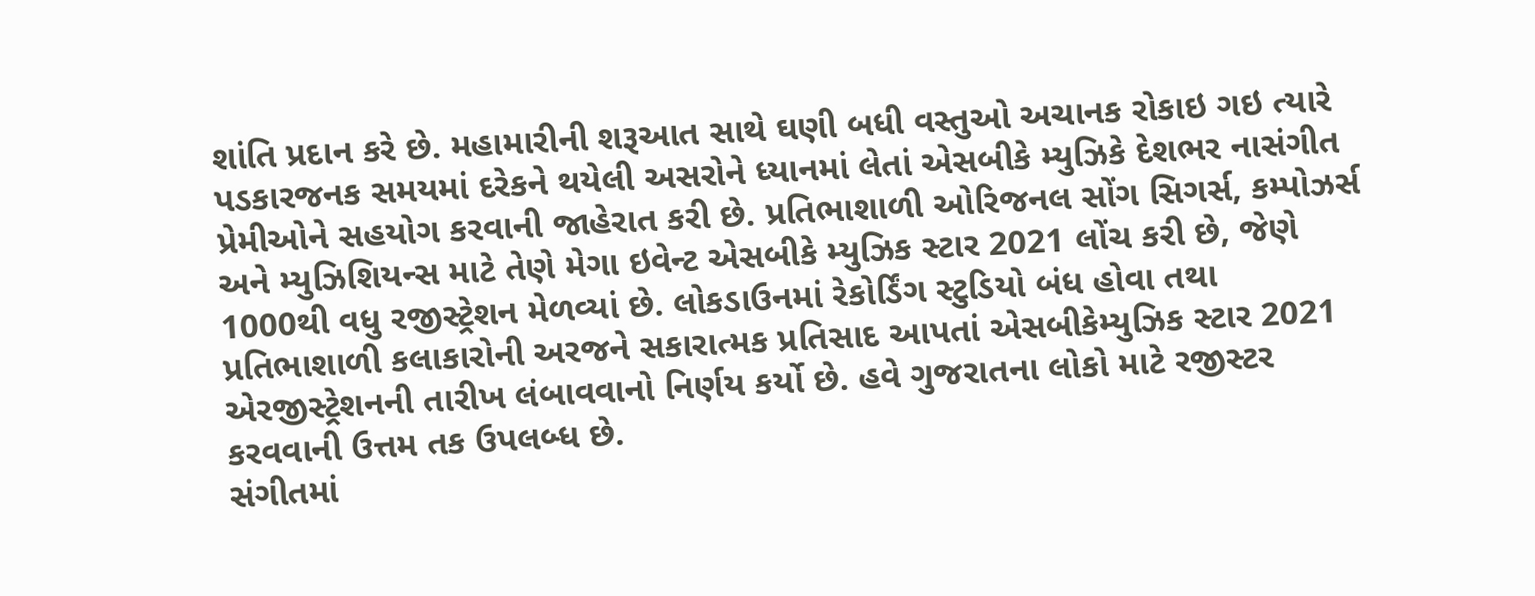શાંતિ પ્રદાન કરે છે. મહામારીની શરૂઆત સાથે ઘણી બધી વસ્તુઓ અચાનક રોકાઇ ગઇ ત્યારે પડકારજનક સમયમાં દરેકને થયેલી અસરોને ધ્યાનમાં લેતાં એસબીકે મ્યુઝિકે દેશભર નાસંગીત પ્રેમીઓને સહયોગ કરવાની જાહેરાત કરી છે. પ્રતિભાશાળી ઓરિજનલ સોંગ સિગર્સ, કમ્પોઝર્સ અને મ્યુઝિશિયન્સ માટે તેણે મેગા ઇવેન્ટ એસબીકે મ્યુઝિક સ્ટાર 2021 લોંચ કરી છે, જેણે 1000થી વધુ રજીસ્ટ્રેશન મેળવ્યાં છે. લોકડાઉનમાં રેકોર્ડિંગ સ્ટુડિયો બંધ હોવા તથા પ્રતિભાશાળી કલાકારોની અરજને સકારાત્મક પ્રતિસાદ આપતાં એસબીકેમ્યુઝિક સ્ટાર 2021 એરજીસ્ટ્રેશનની તારીખ લંબાવવાનો નિર્ણય કર્યો છે. હવે ગુજરાતના લોકો માટે રજીસ્ટર કરવવાની ઉત્તમ તક ઉપલબ્ધ છે.
સંગીતમાં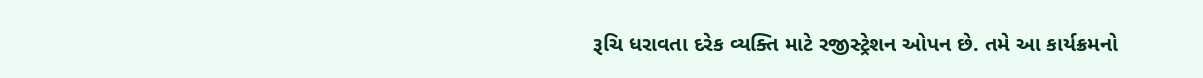રૂચિ ધરાવતા દરેક વ્યક્તિ માટે રજીસ્ટ્રેશન ઓપન છે. તમે આ કાર્યક્રમનો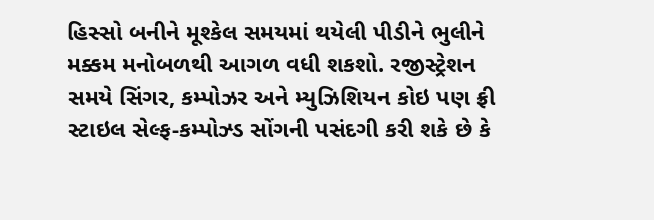હિસ્સો બનીને મૂશ્કેલ સમયમાં થયેલી પીડીને ભુલીને મક્કમ મનોબળથી આગળ વધી શકશો. રજીસ્ટ્રેશન સમયે સિંગર, કમ્પોઝર અને મ્યુઝિશિયન કોઇ પણ ફ્રી સ્ટાઇલ સેલ્ફ-કમ્પોઝ્ડ સોંગની પસંદગી કરી શકે છે કે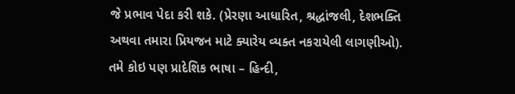જે પ્રભાવ પેદા કરી શકે. (પ્રેરણા આધારિત, શ્રદ્ધાંજલી, દેશભક્તિ અથવા તમારા પ્રિયજન માટે ક્યારેય વ્યક્ત નકરાયેલી લાગણીઓ). તમે કોઇ પણ પ્રાદેશિક ભાષા – હિન્દી,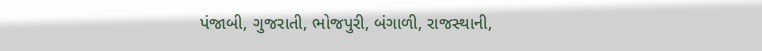પંજાબી, ગુજરાતી, ભોજપુરી, બંગાળી, રાજસ્થાની,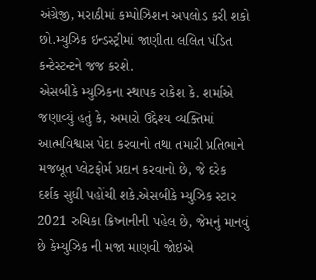અંગ્રેજી, મરાઠીમાં કમ્પોઝિશન અપલોડ કરી શકો છો.મ્યુઝિક ઇન્ડસ્ટ્રીમાં જાણીતા લલિત પંડિત કન્ટેસ્ટન્ટને જજ કરશે.
એસબીકે મ્યુઝિકના સ્થાપક રાકેશ કે. શર્માએ જણાવ્યું હતું કે, અમારો ઉદ્દેશ્ય વ્યક્તિમાં આત્મવિશ્વાસ પેદા કરવાનો તથા તમારી પ્રતિભાને મજબૂત પ્લેટફોર્મ પ્રદાન કરવાનો છે, જે દરેક દર્શક સુધી પહોંચી શકે.એસબીકે મ્યુઝિક સ્ટાર 2021 રુચિકા ક્રિષ્નાનીની પહેલ છે, જેમનું માનવું છે કેમ્યુઝિક ની મજા માણવી જોઇએ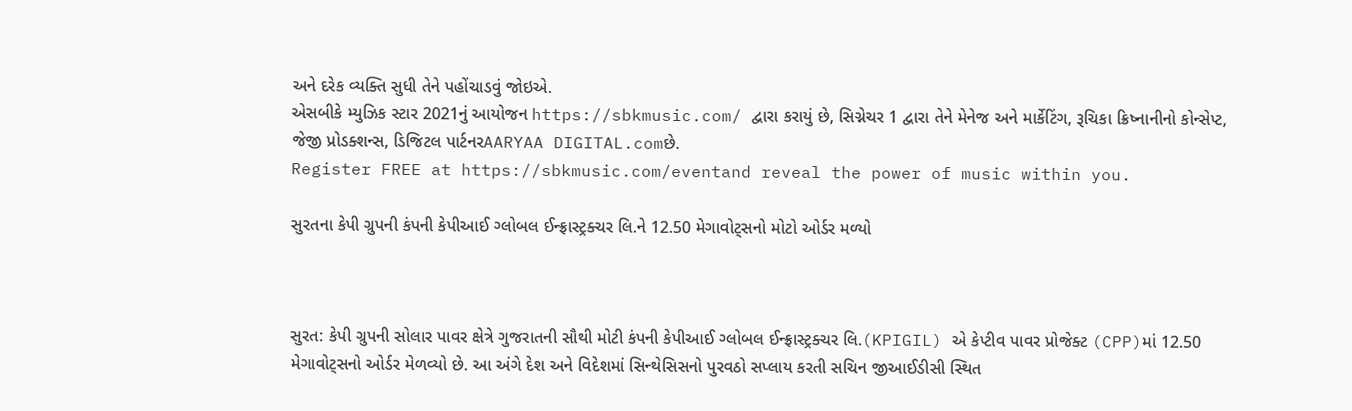અને દરેક વ્યક્તિ સુધી તેને પહોંચાડવું જોઇએ.
એસબીકે મ્યુઝિક સ્ટાર 2021નું આયોજન https://sbkmusic.com/ દ્વારા કરાયું છે, સિગ્નેચર 1 દ્વારા તેને મેનેજ અને માર્કેટિંગ, રૂચિકા ક્રિષ્નાનીનો કોન્સેપ્ટ, જેજી પ્રોડક્શન્સ, ડિજિટલ પાર્ટનરAARYAA DIGITAL.comછે.
Register FREE at https://sbkmusic.com/eventand reveal the power of music within you.

સુરતના કેપી ગ્રુપની કંપની કેપીઆઈ ગ્લોબલ ઈન્ફ્રાસ્ટ્રક્ચર લિ.ને 12.50 મેગાવોટ્સનો મોટો ઓર્ડર મળ્યો



સુરત: કેપી ગ્રુપની સોલાર પાવર ક્ષેત્રે ગુજરાતની સૌથી મોટી કંપની કેપીઆઈ ગ્લોબલ ઈન્ફ્રાસ્ટ્રક્ચર લિ.(KPIGIL) એ કેપ્ટીવ પાવર પ્રોજેક્ટ (CPP)માં 12.50 મેગાવોટ્સનો ઓર્ડર મેળવ્યો છે. આ અંગે દેશ અને વિદેશમાં સિન્થેસિસનો પુરવઠો સપ્લાય કરતી સચિન જીઆઈડીસી સ્થિત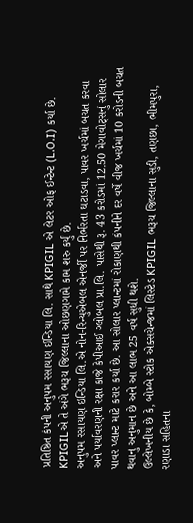પ્રતિષ્ઠિત કંપની અનુપમ રસાયણ ઈન્ડિયા લિ. સાથે KPIGIL એ લેટર ઓફ ઈન્ટેન્ટ (L.O.I) કર્યા છે. KPIGILએ તે અંગે ભરૂચ જિલ્લાના ઓછણગામે કામ શરુ કર્યું છે.
અનુપમ રસાયણ ઇન્ડિયા લિ.એ નોન-રિન્યુએબલ એનર્જી પર નિર્ભરતા ઘટાડવા, પાવર ખર્ચમાં બચત કરવા અને પર્યાવરણની રક્ષા કાજે કેપીઆઈ ગ્લોબલ પ્રા.લિ. પાસેથી રૂ. 43 કરોડમાં 12.50 મેગાવોટ્સનું સોલાર પાવર પ્લાન્ટ માટે કરાર કર્યા છે. આ સોલાર પ્લાન્ટમાં રોકાણથી કંપનીને દર વર્ષે વીજ ખર્ચમાં 10 કરોડની બચત થવાનુ અનુમાન છે અને આ લાભ 25 વર્ષ સુધી થશે.
ઉલ્લેખનીય છે કે, બોમ્બે સ્ટોક એક્સચેન્જમાં લિસ્ટેડ KPIGIL ભરૂચ જિલ્લાના સુડી, તણછા, ભીમપુરા, રણાડા સહિતના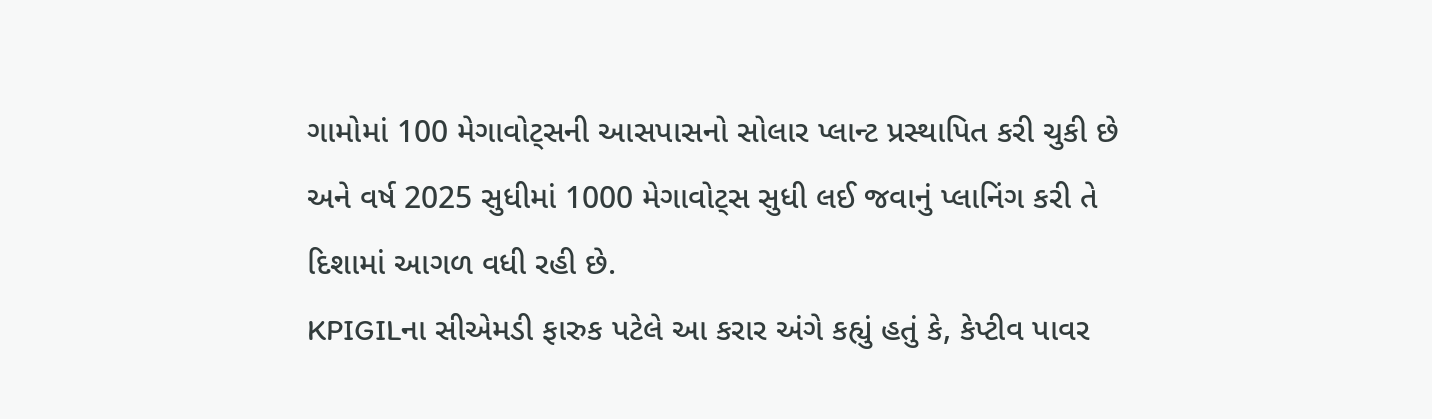ગામોમાં 100 મેગાવોટ્સની આસપાસનો સોલાર પ્લાન્ટ પ્રસ્થાપિત કરી ચુકી છે અને વર્ષ 2025 સુધીમાં 1000 મેગાવોટ્સ સુધી લઈ જવાનું પ્લાનિંગ કરી તે દિશામાં આગળ વધી રહી છે.
KPIGILના સીએમડી ફારુક પટેલે આ કરાર અંગે કહ્યું હતું કે, કેપ્ટીવ પાવર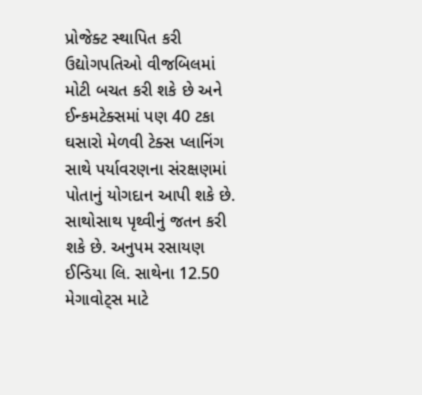પ્રોજેક્ટ સ્થાપિત કરી ઉદ્યોગપતિઓ વીજબિલમાં મોટી બચત કરી શકે છે અને ઈન્કમટેક્સમાં પણ 40 ટકા ઘસારો મેળવી ટેક્સ પ્લાનિંગ સાથે પર્યાવરણના સંરક્ષણમાં પોતાનું યોગદાન આપી શકે છે. સાથોસાથ પૃથ્વીનું જતન કરી શકે છે. અનુપમ રસાયણ ઈન્ડિયા લિ. સાથેના 12.50 મેગાવોટ્સ માટે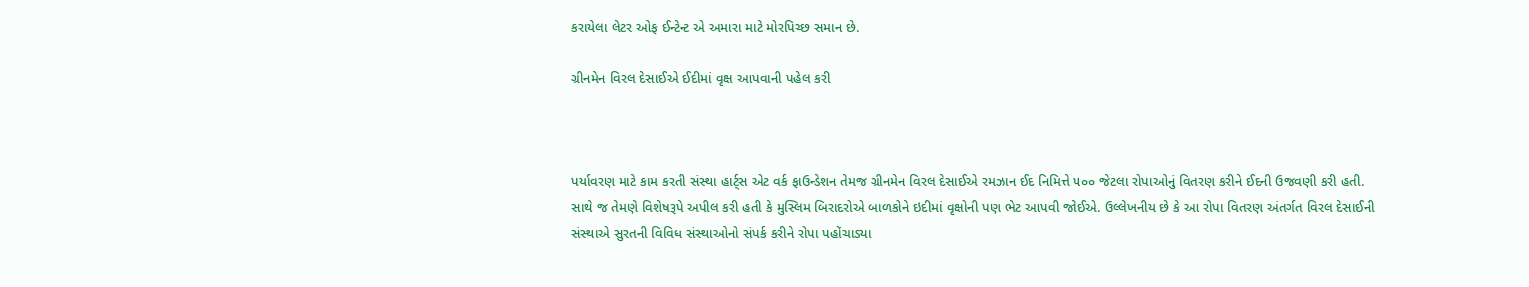કરાયેલા લેટર ઓફ ઈન્ટેન્ટ એ અમારા માટે મોરપિચ્છ સમાન છે.

ગ્રીનમેન વિરલ દેસાઈએ ઈદીમાં વૃક્ષ આપવાની પહેલ કરી



પર્યાવરણ માટે કામ કરતી સંસ્થા હાર્ટ્સ એટ વર્ક ફાઉન્ડેશન તેમજ ગ્રીનમેન વિરલ દેસાઈએ રમઝાન ઈદ નિમિત્તે ૫૦૦ જેટલા રોપાઓનું વિતરણ કરીને ઈદની ઉજવણી કરી હતી. સાથે જ તેમણે વિશેષરૂપે અપીલ કરી હતી કે મુસ્લિમ બિરાદરોએ બાળકોને ઇદીમાં વૃક્ષોની પણ ભેટ આપવી જોઈએ. ઉલ્લેખનીય છે કે આ રોપા વિતરણ અંતર્ગત વિરલ દેસાઈની સંસ્થાએ સુરતની વિવિધ સંસ્થાઓનો સંપર્ક કરીને રોપા પહોંચાડ્યા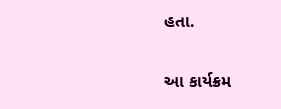હતા.

આ કાર્યક્રમ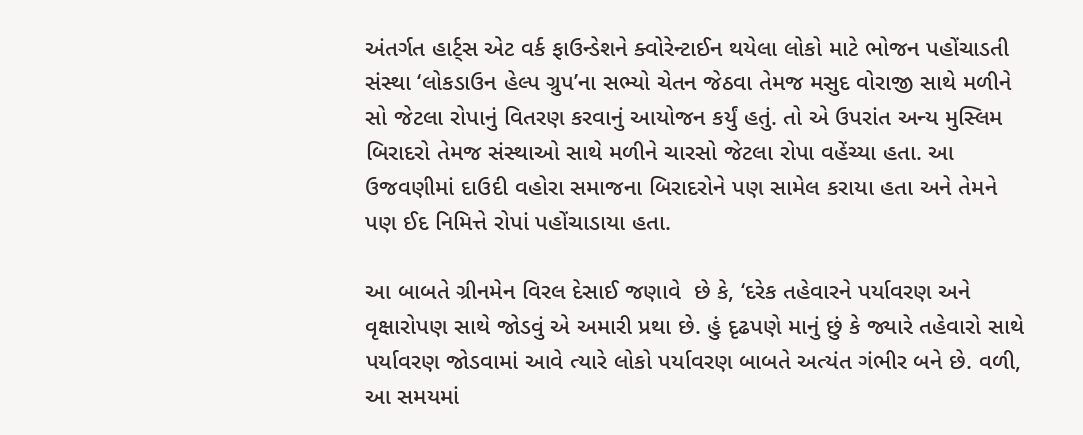અંતર્ગત હાર્ટ્સ એટ વર્ક ફાઉન્ડેશને ક્વોરેન્ટાઈન થયેલા લોકો માટે ભોજન પહોંચાડતી સંસ્થા ‘લોકડાઉન હેલ્પ ગ્રુપ’ના સભ્યો ચેતન જેઠવા તેમજ મસુદ વોરાજી સાથે મળીને સો જેટલા રોપાનું વિતરણ કરવાનું આયોજન કર્યું હતું. તો એ ઉપરાંત અન્ય મુસ્લિમ બિરાદરો તેમજ સંસ્થાઓ સાથે મળીને ચારસો જેટલા રોપા વહેંચ્યા હતા. આ ઉજવણીમાં દાઉદી વહોરા સમાજના બિરાદરોને પણ સામેલ કરાયા હતા અને તેમને પણ ઈદ નિમિત્તે રોપાં પહોંચાડાયા હતા.

આ બાબતે ગ્રીનમેન વિરલ દેસાઈ જણાવે  છે કે, ‘દરેક તહેવારને પર્યાવરણ અને વૃક્ષારોપણ સાથે જોડવું એ અમારી પ્રથા છે. હું દૃઢપણે માનું છું કે જ્યારે તહેવારો સાથે પર્યાવરણ જોડવામાં આવે ત્યારે લોકો પર્યાવરણ બાબતે અત્યંત ગંભીર બને છે. વળી, આ સમયમાં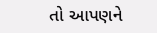તો આપણને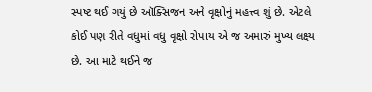સ્પષ્ટ થઈ ગયું છે ઑક્સિજન અને વૃક્ષોનું મહત્ત્વ શું છે. એટલે કોઈ પણ રીતે વધુમાં વધુ વૃક્ષો રોપાય એ જ અમારું મુખ્ય લક્ષ્ય છે. આ માટે થઈને જ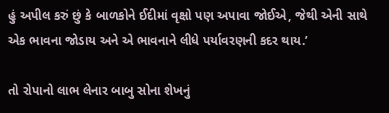હું અપીલ કરું છું કે બાળકોને ઈદીમાં વૃક્ષો પણ અપાવા જોઈએ, જેથી એની સાથે એક ભાવના જોડાય અને એ ભાવનાને લીધે પર્યાવરણની કદર થાય.’

તો રોપાનો લાભ લેનાર બાબુ સોના શેખનું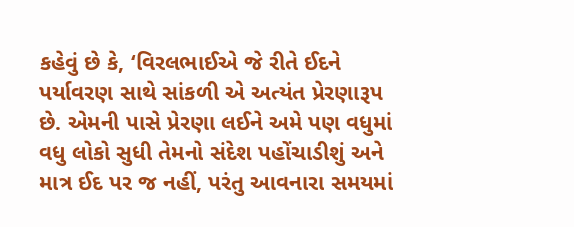કહેવું છે કે, ‘વિરલભાઈએ જે રીતે ઈદને પર્યાવરણ સાથે સાંકળી એ અત્યંત પ્રેરણારૂપ છે. એમની પાસે પ્રેરણા લઈને અમે પણ વધુમાં વધુ લોકો સુધી તેમનો સંદેશ પહોંચાડીશું અને માત્ર ઈદ પર જ નહીં, પરંતુ આવનારા સમયમાં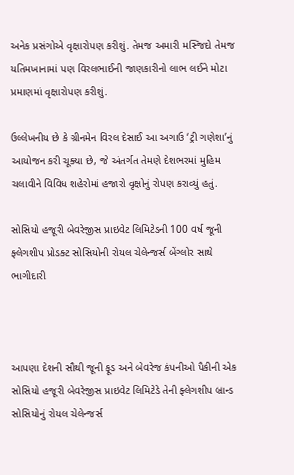અનેક પ્રસંગોએ વૃક્ષારોપણ કરીશું. તેમજ અમારી મસ્જિદો તેમજ યતિમખાનામાં પણ વિરલભાઈની જાણકારીનો લાભ લઈને મોટા પ્રમાણમાં વૃક્ષારોપણ કરીશું.

ઉલ્લેખનીય છે કે ગ્રીનમેન વિરલ દેસાઈ આ અગાઉ ‘ટ્રી ગણેશા’નું આયોજન કરી ચૂક્યા છે, જે અંતર્ગત તેમણે દેશભરમાં મુહિમ ચલાવીને વિવિધ શહેરોમાં હજારો વૃક્ષોનું રોપણ કરાવ્યું હતું.

સોસિયો હજૂરી બેવરેજીસ પ્રાઇવેટ લિમિટેડની 100 વર્ષ જૂની ફ્લેગશીપ પ્રોડક્ટ સોસિયોની રોયલ ચેલેન્જર્સ બેંગ્લોર સાથે ભાગીદારી



આપણા દેશની સૌથી જૂની ફૂડ અને બેવરેજ કંપનીઓ પૈકીની એક સોસિયો હજૂરી બેવરેજીસ પ્રાઇવેટ લિમિટેડે તેની ફ્લેગશીપ બ્રાન્ડ સોસિયોનું રોયલ ચેલેન્જર્સ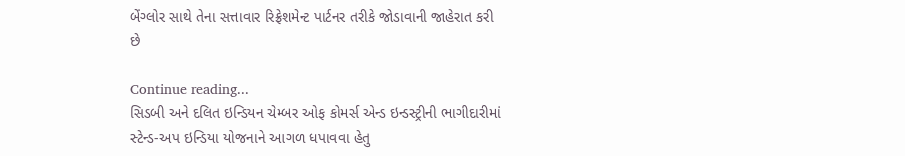બેંગ્લોર સાથે તેના સત્તાવાર રિફ્રેશમેન્ટ પાર્ટનર તરીકે જોડાવાની જાહેરાત કરી છે

Continue reading...
સિડબી અને દલિત ઇન્ડિયન ચેમ્બર ઓફ કોમર્સ એન્ડ ઇન્ડસ્ટ્રીની ભાગીદારીમાં સ્ટેન્ડ-અપ ઇન્ડિયા યોજનાને આગળ ધપાવવા હેતુ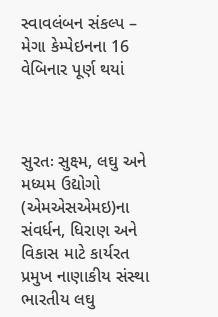સ્વાવલંબન સંકલ્પ – મેગા કેમ્પેઇનના 16 વેબિનાર પૂર્ણ થયાં



સુરતઃ સુક્ષ્મ, લઘુ અને મધ્યમ ઉદ્યોગો (એમએસએમઇ)ના સંવર્ધન, ધિરાણ અને વિકાસ માટે કાર્યરત પ્રમુખ નાણાકીય સંસ્થા ભારતીય લઘુ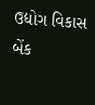ઉદ્યોગ વિકાસ બેંક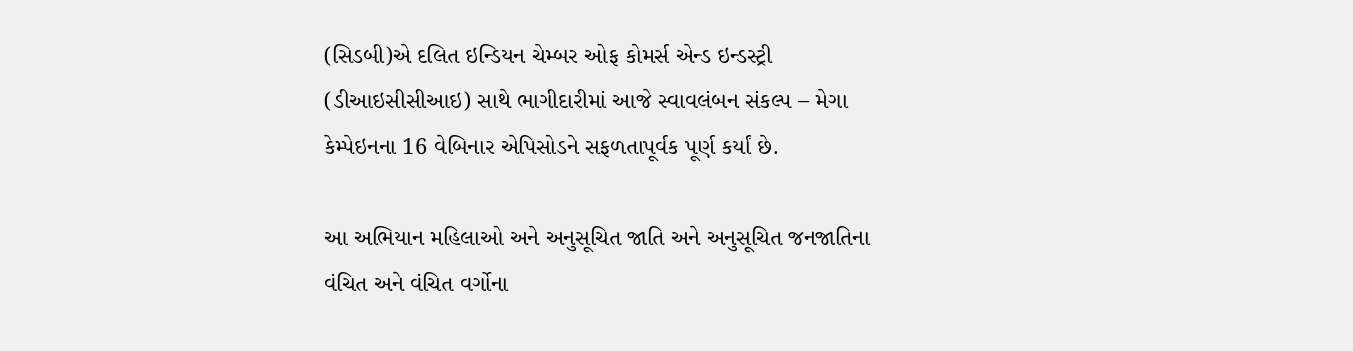(સિડબી)એ દલિત ઇન્ડિયન ચેમ્બર ઓફ કોમર્સ એન્ડ ઇન્ડસ્ટ્રી (ડીઆઇસીસીઆઇ) સાથે ભાગીદારીમાં આજે સ્વાવલંબન સંકલ્પ – મેગા કેમ્પેઇનના 16 વેબિનાર એપિસોડને સફળતાપૂર્વક પૂર્ણ કર્યાં છે.

આ અભિયાન મહિલાઓ અને અનુસૂચિત જાતિ અને અનુસૂચિત જનજાતિના વંચિત અને વંચિત વર્ગોના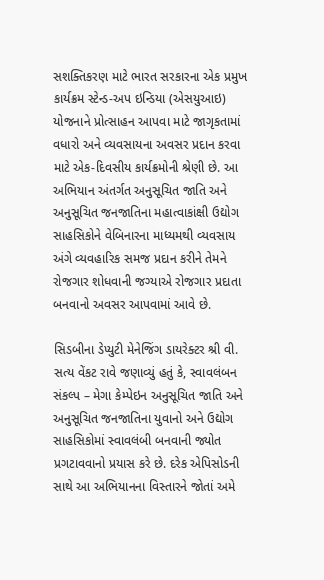સશક્તિકરણ માટે ભારત સરકારના એક પ્રમુખ કાર્યક્રમ સ્ટેન્ડ-અપ ઇન્ડિયા (એસયુઆઇ) યોજનાને પ્રોત્સાહન આપવા માટે જાગૃકતામાં વધારો અને વ્યવસાયના અવસર પ્રદાન કરવા માટે એક-દિવસીય કાર્યક્રમોની શ્રેણી છે. આ અભિયાન અંતર્ગત અનુસૂચિત જાતિ અને અનુસૂચિત જનજાતિના મહાત્વાકાંક્ષી ઉદ્યોગ સાહસિકોને વેબિનારના માધ્યમથી વ્યવસાય અંગે વ્યવહારિક સમજ પ્રદાન કરીને તેમને રોજગાર શોધવાની જગ્યાએ રોજગાર પ્રદાતા બનવાનો અવસર આપવામાં આવે છે.

સિડબીના ડેપ્યુટી મેનેજિંગ ડાયરેક્ટર શ્રી વી. સત્ય વેંકટ રાવે જણાવ્યું હતું કે, સ્વાવલંબન સંકલ્પ – મેગા કેમ્પેઇન અનુસૂચિત જાતિ અને અનુસૂચિત જનજાતિના યુવાનો અને ઉદ્યોગ સાહસિકોમાં સ્વાવલંબી બનવાની જ્યોત પ્રગટાવવાનો પ્રયાસ કરે છે. દરેક એપિસોડની સાથે આ અભિયાનના વિસ્તારને જોતાં અમે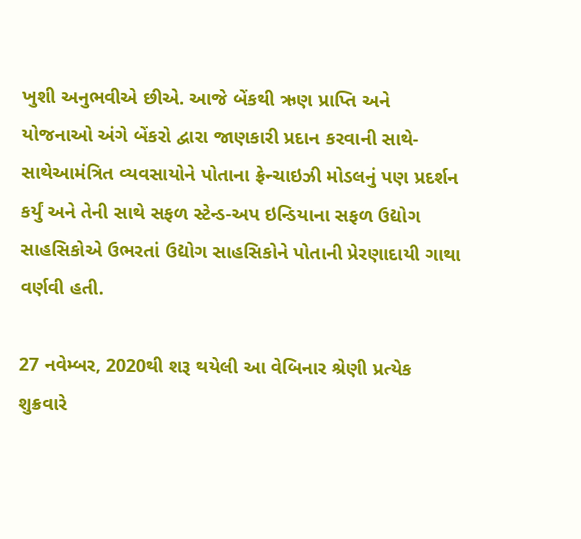ખુશી અનુભવીએ છીએ. આજે બેંકથી ઋણ પ્રાપ્તિ અને યોજનાઓ અંગે બેંકરો દ્વારા જાણકારી પ્રદાન કરવાની સાથે-સાથેઆમંત્રિત વ્યવસાયોને પોતાના ફ્રેન્ચાઇઝી મોડલનું પણ પ્રદર્શન કર્યું અને તેની સાથે સફળ સ્ટેન્ડ-અપ ઇન્ડિયાના સફળ ઉદ્યોગ સાહસિકોએ ઉભરતાં ઉદ્યોગ સાહસિકોને પોતાની પ્રેરણાદાયી ગાથા વર્ણવી હતી.

27 નવેમ્બર, 2020થી શરૂ થયેલી આ વેબિનાર શ્રેણી પ્રત્યેક શુક્રવારે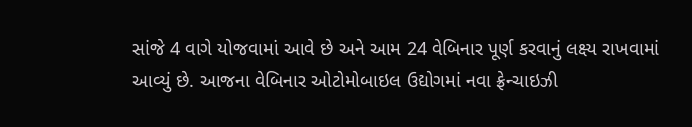સાંજે 4 વાગે યોજવામાં આવે છે અને આમ 24 વેબિનાર પૂર્ણ કરવાનું લક્ષ્ય રાખવામાં આવ્યું છે. આજના વેબિનાર ઓટોમોબાઇલ ઉદ્યોગમાં નવા ફ્રેન્ચાઇઝી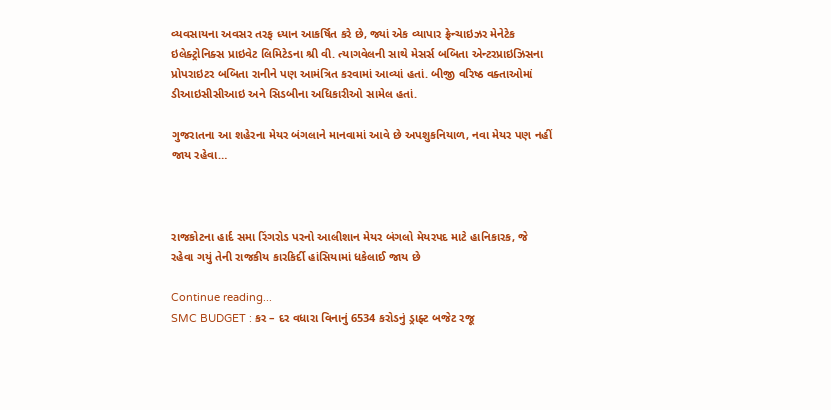વ્યવસાયના અવસર તરફ ધ્યાન આકર્ષિત કરે છે, જ્યાં એક વ્યાપાર ફ્રેન્ચાઇઝર મેનેટેક ઇલેક્ટ્રોનિક્સ પ્રાઇવેટ લિમિટેડના શ્રી વી. ત્યાગવેલની સાથે મેસર્સ બબિતા એન્ટરપ્રાઇઝિસના પ્રોપરાઇટર બબિતા રાનીને પણ આમંત્રિત કરવામાં આવ્યાં હતાં. બીજી વરિષ્ઠ વક્તાઓમાં ડીઆઇસીસીઆઇ અને સિડબીના અધિકારીઓ સામેલ હતાં.

ગુજરાતના આ શહેરના મેયર બંગલાને માનવામાં આવે છે અપશુકનિયાળ, નવા મેયર પણ નહીં જાય રહેવા…



રાજકોટના હાર્દ સમા રિંગરોડ પરનો આલીશાન મેયર બંગલો મેયરપદ માટે હાનિકારક, જે રહેવા ગયું તેની રાજકીય કારકિર્દી હાંસિયામાં ધકેલાઈ જાય છે

Continue reading...
SMC BUDGET : કર – દર વધારા વિનાનું 6534 કરોડનું ડ્રાફ્ટ બજેટ રજૂ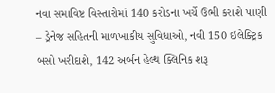નવા સમાવિષ્ટ વિસ્તારોમાં 140 કરોડના ખર્ચે ઉભી કરાશે પાણી – ડ્રેનેજ સહિતની માળખાકીય સુવિધાઓ, નવી 150 ઇલેક્ટ્રિક બસો ખરીદાશે, 142 અર્બન હેલ્થ ક્લિનિક શરૂ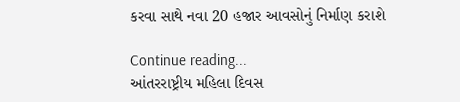કરવા સાથે નવા 20 હજાર આવસોનું નિર્માણ કરાશે

Continue reading...
આંતરરાષ્ટ્રીય મહિલા દિવસ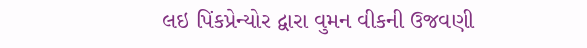લઇ પિંકપ્રેન્યોર દ્વારા વુમન વીકની ઉજવણી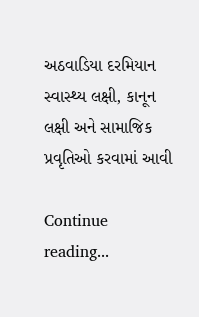અઠવાડિયા દરમિયાન સ્વાસ્થ્ય લક્ષી, કાનૂન લક્ષી અને સામાજિક પ્રવૃતિઓ કરવામાં આવી

Continue reading...